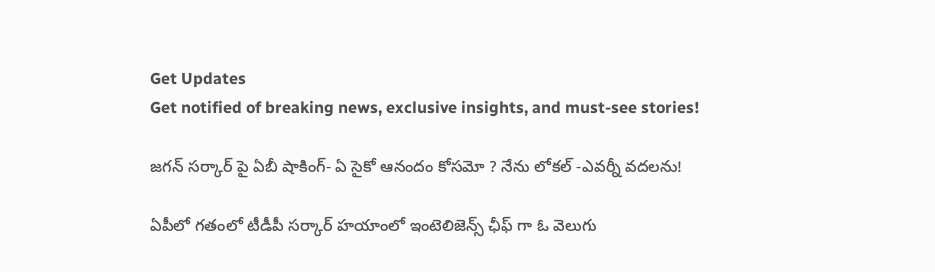Get Updates
Get notified of breaking news, exclusive insights, and must-see stories!

జగన్ సర్కార్ పై ఏబీ షాకింగ్- ఏ సైకో ఆనందం కోసమో ? నేను లోకల్ -ఎవర్నీ వదలను!

ఏపీలో గతంలో టీడీపీ సర్కార్ హయాంలో ఇంటెలిజెన్స్ ఛీఫ్ గా ఓ వెలుగు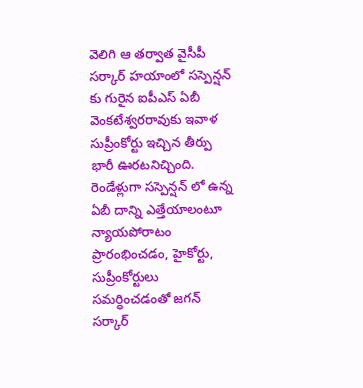వెలిగి ఆ తర్వాత వైసీపీ సర్కార్ హయాంలో సస్పెన్షన్ కు గురైన ఐపీఎస్ ఏబీ వెంకటేశ్వరరావుకు ఇవాళ సుప్రీంకోర్టు ఇచ్చిన తీర్పు భారీ ఊరటనిచ్చింది. రెండేళ్లుగా సస్పెన్షన్ లో ఉన్న ఏబీ దాన్ని ఎత్తేయాలంటూ న్యాయపోరాటం ప్రారంభించడం, హైకోర్టు, సుప్రీంకోర్టులు సమర్ధించడంతో జగన్ సర్కార్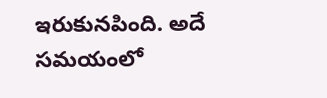ఇరుకునపింది. అదే సమయంలో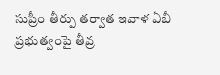సుప్రీం తీర్పు తర్వాత ఇవాళ ఏబీ ప్రభుత్వంపై తీవ్ర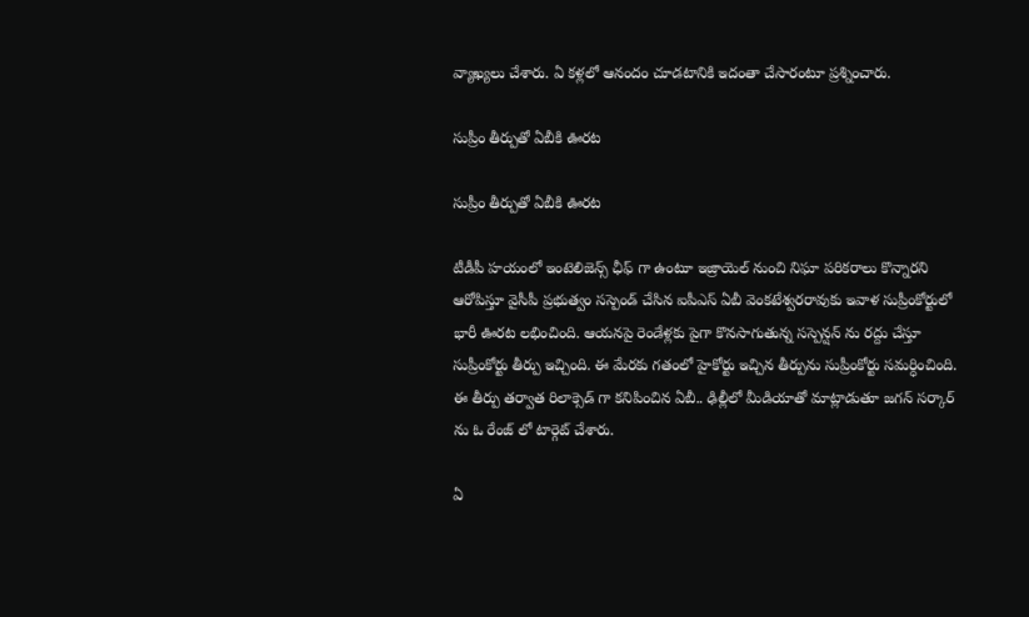వ్యాఖ్యలు చేశారు. ఏ కళ్లలో ఆనందం చూడటానికి ఇదంతా చేసారంటూ ప్రశ్నించారు.

సుప్రీం తీర్పుతో ఏబీకి ఊరట

సుప్రీం తీర్పుతో ఏబీకి ఊరట

టీడీపీ హయంలో ఇంటెలిజెన్స్ ఛీఫ్ గా ఉంటూ ఇజ్రాయెల్ నుంచి నిఘా పరికరాలు కొన్నారని ఆరోపిస్తూ వైసీపీ ప్రభుత్వం సస్పెండ్ చేసిన ఐపీఎస్ ఏబీ వెంకటేశ్వరరావుకు ఇవాళ సుప్రీంకోర్టులో భారీ ఊరట లభించింది. ఆయనపై రెండేళ్లకు పైగా కొనసాగుతున్న సస్పెన్షన్ ను రద్దు చేస్తూ సుప్రీంకోర్టు తీర్పు ఇచ్చింది. ఈ మేరకు గతంలో హైకోర్టు ఇచ్చిన తీర్పును సుప్రీంకోర్టు సమర్ధించింది. ఈ తీర్పు తర్వాత రిలాక్సెడ్ గా కనిపించిన ఏబీ.. ఢిల్లీలో మీడియాతో మాట్లాడుతూ జగన్ సర్కార్ ను ఓ రేంజ్ లో టార్గెట్ చేశారు.

ఏ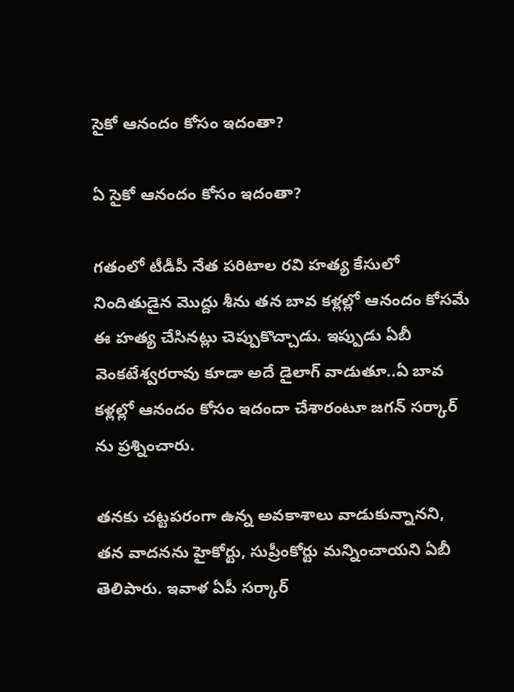సైకో ఆనందం కోసం ఇదంతా?

ఏ సైకో ఆనందం కోసం ఇదంతా?

గతంలో టీడీపీ నేత పరిటాల రవి హత్య కేసులో నిందితుడైన మొద్దు శీను తన బావ కళ్లల్లో ఆనందం కోసమే ఈ హత్య చేసినట్లు చెప్పుకొచ్చాడు. ఇప్పుడు ఏబీ వెంకటేశ్వరరావు కూడా అదే డైలాగ్ వాడుతూ..ఏ బావ కళ్లల్లో ఆనందం కోసం ఇదందా చేశారంటూ జగన్ సర్కార్ ను ప్రశ్నించారు.

తనకు చట్టపరంగా ఉన్న అవకాశాలు వాడుకున్నానని, తన వాదనను హైకోర్టు, సుప్రీంకోర్టు మన్నించాయని ఏబీ తెలిపారు. ఇవాళ ఏపీ సర్కార్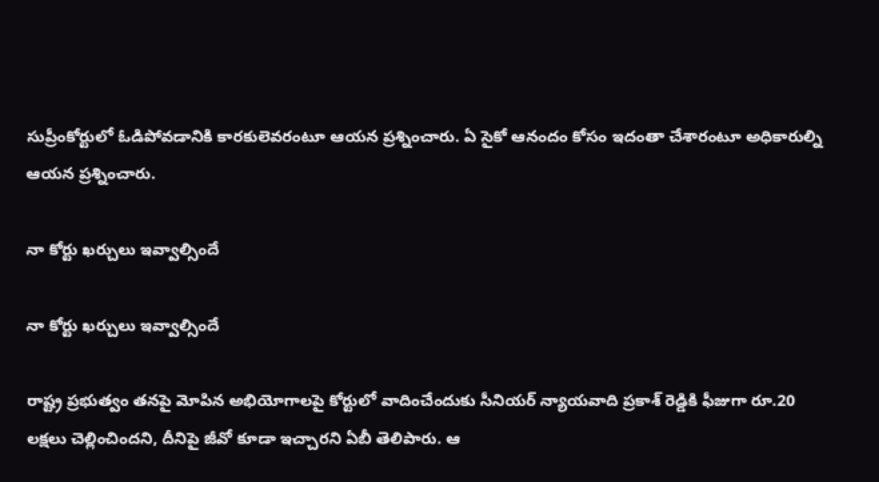సుప్రీంకోర్టులో ఓడిపోవడానికి కారకులెవరంటూ ఆయన ప్రశ్నించారు. ఏ సైకో ఆనందం కోసం ఇదంతా చేశారంటూ అధికారుల్ని ఆయన ప్రశ్నించారు.

నా కోర్టు ఖర్చులు ఇవ్వాల్సిందే

నా కోర్టు ఖర్చులు ఇవ్వాల్సిందే

రాష్ట్ర ప్రభుత్వం తనపై మోపిన అభియోగాలపై కోర్టులో వాదించేందుకు సీనియర్ న్యాయవాది ప్రకాశ్ రెడ్డికి ఫీజుగా రూ.20 లక్షలు చెల్లించిందని, దీనిపై జీవో కూడా ఇచ్చారని ఏబీ తెలిపారు. ఆ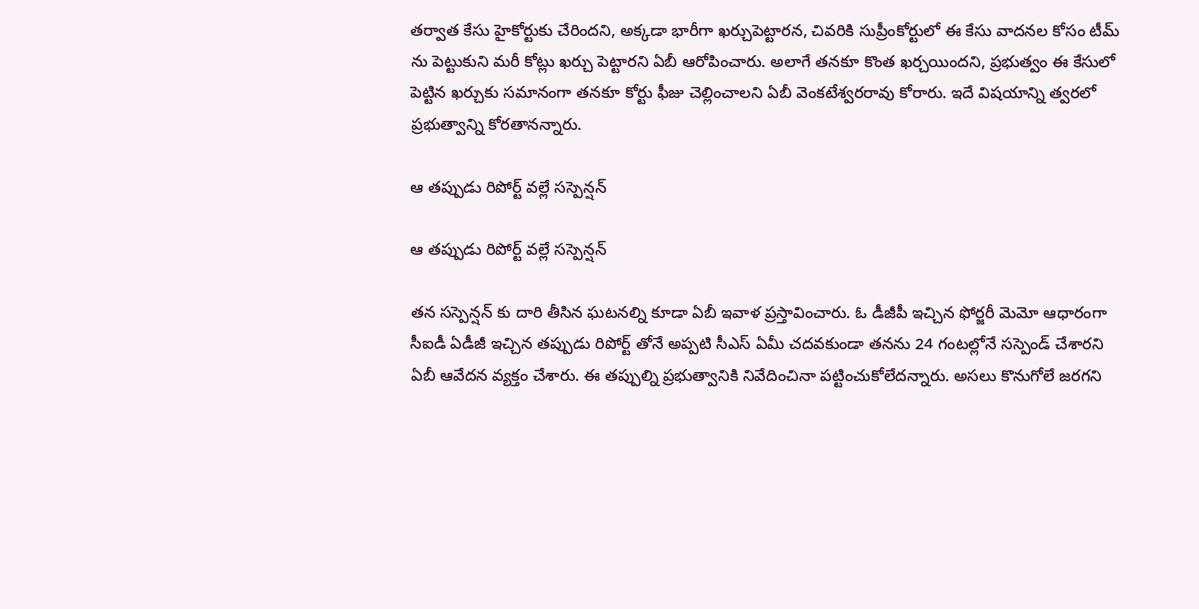తర్వాత కేసు హైకోర్టుకు చేరిందని, అక్కడా భారీగా ఖర్చుపెట్టారన, చివరికి సుప్రీంకోర్టులో ఈ కేసు వాదనల కోసం టీమ్ ను పెట్టుకుని మరీ కోట్లు ఖర్చు పెట్టారని ఏబీ ఆరోపించారు. అలాగే తనకూ కొంత ఖర్చయిందని, ప్రభుత్వం ఈ కేసులో పెట్టిన ఖర్చుకు సమానంగా తనకూ కోర్టు ఫీజు చెల్లించాలని ఏబీ వెంకటేశ్వరరావు కోరారు. ఇదే విషయాన్ని త్వరలో ప్రభుత్వాన్ని కోరతానన్నారు.

ఆ తప్పుడు రిపోర్ట్ వల్లే సస్పెన్షన్

ఆ తప్పుడు రిపోర్ట్ వల్లే సస్పెన్షన్

తన సస్పెన్షన్ కు దారి తీసిన ఘటనల్ని కూడా ఏబీ ఇవాళ ప్రస్తావించారు. ఓ డీజీపీ ఇచ్చిన ఫోర్జరీ మెమో ఆధారంగా సీఐడీ ఏడీజీ ఇచ్చిన తప్పుడు రిపోర్ట్ తోనే అప్పటి సీఎస్ ఏమీ చదవకుండా తనను 24 గంటల్లోనే సస్పెండ్ చేశారని ఏబీ ఆవేదన వ్యక్తం చేశారు. ఈ తప్పుల్ని ప్రభుత్వానికి నివేదించినా పట్టించుకోలేదన్నారు. అసలు కొనుగోలే జరగని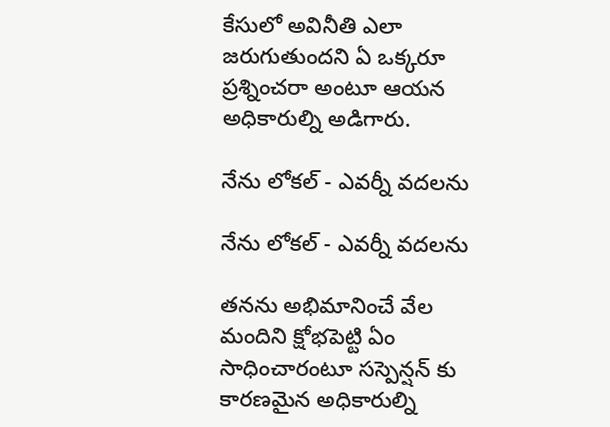కేసులో అవినీతి ఎలా జరుగుతుందని ఏ ఒక్కరూ ప్రశ్నించరా అంటూ ఆయన అధికారుల్ని అడిగారు.

నేను లోకల్ - ఎవర్నీ వదలను

నేను లోకల్ - ఎవర్నీ వదలను

తనను అభిమానించే వేల మందిని క్షోభపెట్టి ఏం సాధించారంటూ సస్పెన్షన్ కు కారణమైన అధికారుల్ని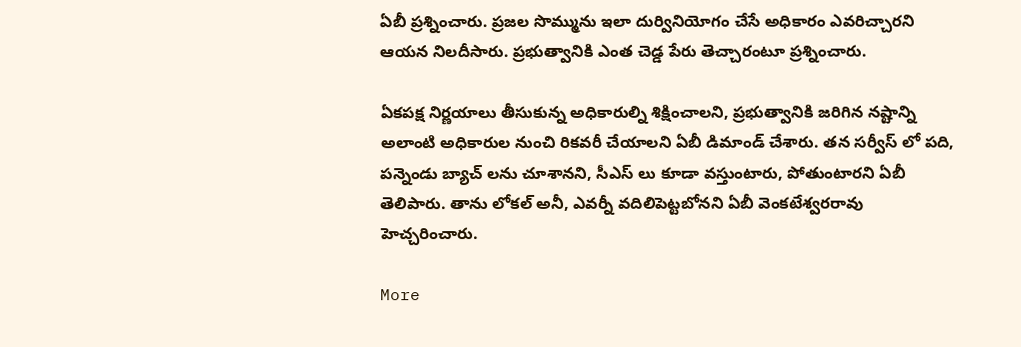ఏబీ ప్రశ్నించారు. ప్రజల సొమ్మును ఇలా దుర్వినియోగం చేసే అధికారం ఎవరిచ్చారని ఆయన నిలదీసారు. ప్రభుత్వానికి ఎంత చెడ్డ పేరు తెచ్చారంటూ ప్రశ్నించారు.

ఏకపక్ష నిర్ణయాలు తీసుకున్న అధికారుల్ని శిక్షించాలని, ప్రభుత్వానికి జరిగిన నష్టాన్ని అలాంటి అధికారుల నుంచి రికవరీ చేయాలని ఏబీ డిమాండ్ చేశారు. తన సర్వీస్ లో పది, పన్నెండు బ్యాచ్ లను చూశానని, సీఎస్ లు కూడా వస్తుంటారు, పోతుంటారని ఏబీ తెలిపారు. తాను లోకల్ అనీ, ఎవర్నీ వదిలిపెట్టబోనని ఏబీ వెంకటేశ్వరరావు హెచ్చరించారు.

More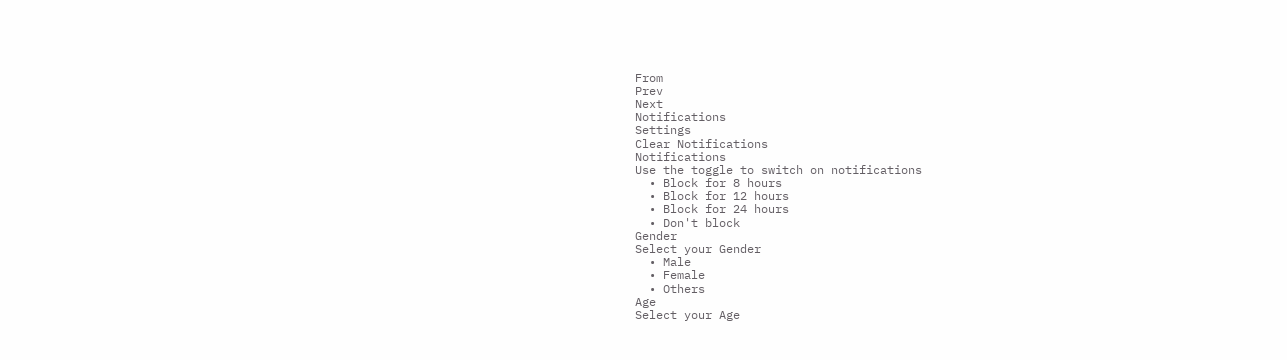From
Prev
Next
Notifications
Settings
Clear Notifications
Notifications
Use the toggle to switch on notifications
  • Block for 8 hours
  • Block for 12 hours
  • Block for 24 hours
  • Don't block
Gender
Select your Gender
  • Male
  • Female
  • Others
Age
Select your Age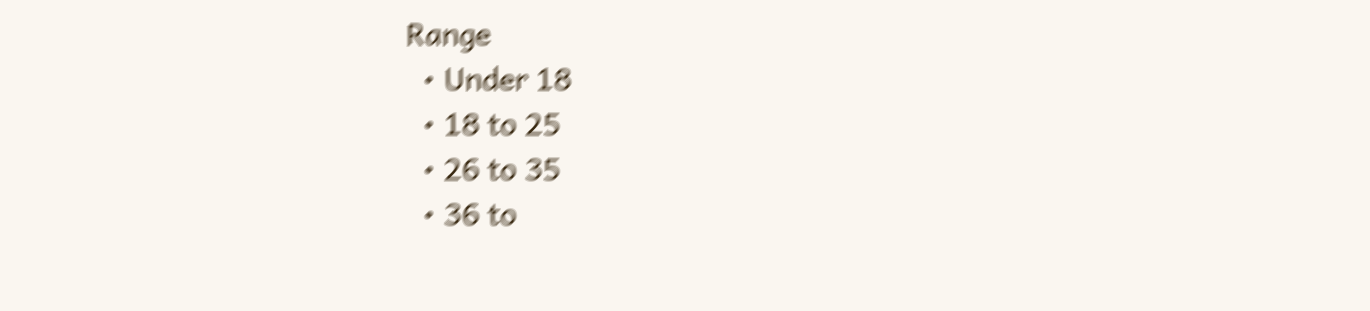Range
  • Under 18
  • 18 to 25
  • 26 to 35
  • 36 to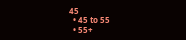45
  • 45 to 55
  • 55+